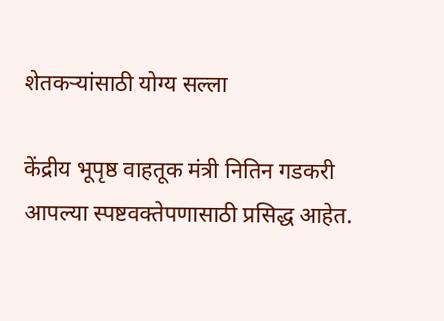शेतकऱ्यांसाठी योग्य सल्ला

केंद्रीय भूपृष्ठ वाहतूक मंत्री नितिन गडकरी आपल्या स्पष्टवक्तेपणासाठी प्रसिद्ध आहेत.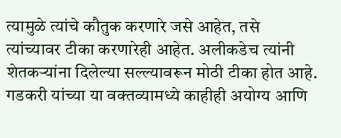त्यामुळे त्यांचे कौतुक करणारे जसे आहेत, तसे त्यांच्यावर टीका करणारेही आहेत. अलीकडेच त्यांनी शेतकऱ्यांना दिलेल्या सल्ल्यावरून मोठी टीका होत आहे. गडकरी यांच्या या वक्तव्यामध्ये काहीही अयोग्य आणि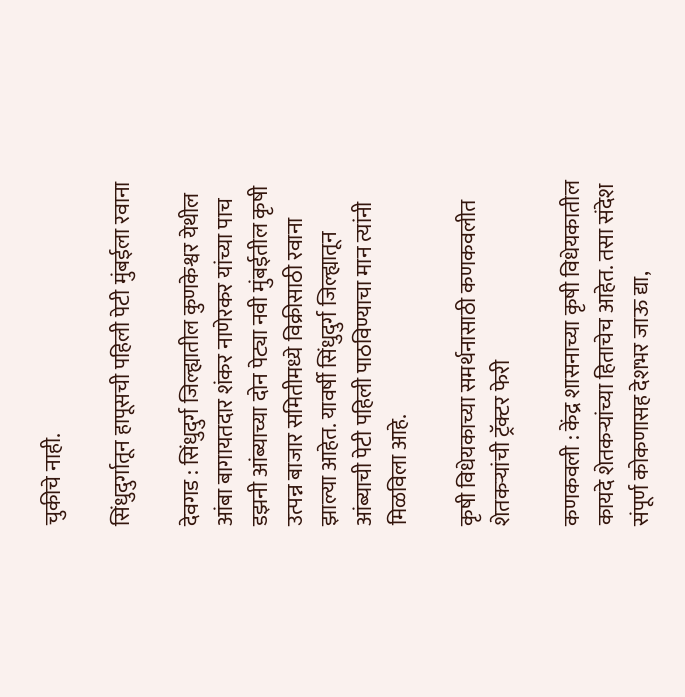चुकीचे नाही.

सिंधुदुर्गातून हापूसची पहिली पेटी मुंबईला रवाना

देवगड : सिंधुदुर्ग जिल्ह्यातील कुणकेश्वर येथील आंबा बागायतदार शंकर नाणेरकर यांच्या पाच डझनी आंब्याच्या दोन पेट्या नवी मुंबईतील कृषी उत्पन्न बाजार समितीमध्ये विक्रीसाठी रवाना झाल्या आहेत. यावर्षी सिंधुदुर्ग जिल्ह्यातून आंब्याची पेटी पहिली पाठविण्याचा मान त्यांनी मिळविला आहे.

कृषी विधेयकाच्या समर्थनासाठी कणकवलीत शेतकऱ्यांची ट्रॅक्टर फेरी

कणकवली : केंद्र शासनाच्या कृषी विधेयकातील कायदे शेतकऱ्यांच्या हिताचेच आहेत. तसा संदेश संपूर्ण कोकणासह देशभर जाऊ द्या,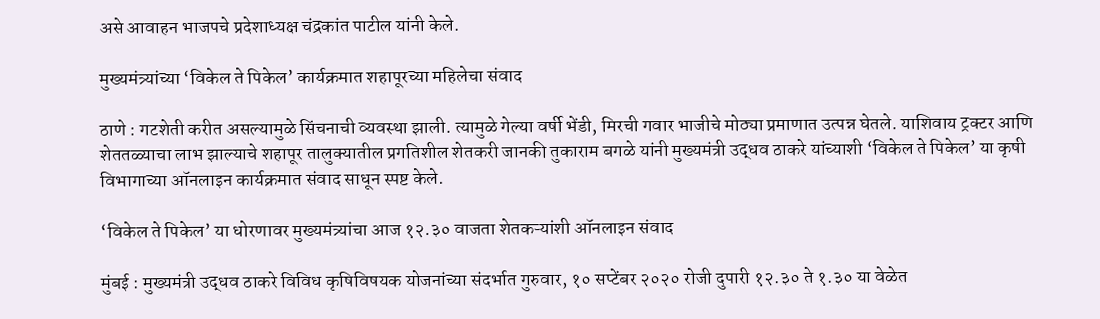असे आवाहन भाजपचे प्रदेशाध्यक्ष चंद्रकांत पाटील यांनी केले.

मुख्यमंत्र्यांच्या ‘विकेल ते पिकेल’ कार्यक्रमात शहापूरच्या महिलेचा संवाद

ठाणे : गटशेती करीत असल्यामुळे सिंचनाची व्यवस्था झाली. त्यामुळे गेल्या वर्षी भेंडी, मिरची गवार भाजीचे मोठ्या प्रमाणात उत्पन्न घेतले. याशिवाय ट्रक्टर आणि शेततळ्याचा लाभ झाल्याचे शहापूर तालुक्यातील प्रगतिशील शेतकरी जानकी तुकाराम बगळे यांनी मुख्यमंत्री उद्धव ठाकरे यांच्याशी ‘विकेल ते पिकेल’ या कृषी विभागाच्या ऑनलाइन कार्यक्रमात संवाद साधून स्पष्ट केले.

‘विकेल ते पिकेल’ या धोरणावर मुख्यमंत्र्यांचा आज १२.३० वाजता शेतकऱ्यांशी ऑनलाइन संवाद

मुंबई : मुख्यमंत्री उद्धव ठाकरे विविध कृषिविषयक योजनांच्या संदर्भात गुरुवार, १० सप्टेंबर २०२० रोजी दुपारी १२.३० ते १.३० या वेळेत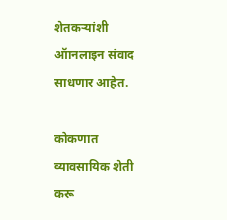शेतकऱ्यांशी ऑानलाइन संवाद साधणार आहेत.

कोकणात व्यावसायिक शेती करू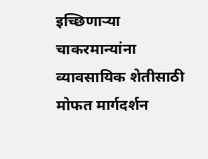इच्छिणाऱ्या चाकरमान्यांना व्यावसायिक शेतीसाठी मोफत मार्गदर्शन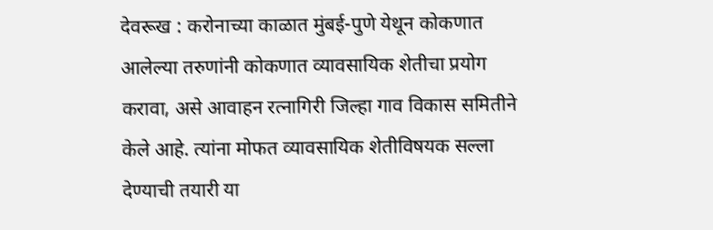देवरूख : करोनाच्या काळात मुंबई-पुणे येथून कोकणात आलेल्या तरुणांनी कोकणात व्यावसायिक शेतीचा प्रयोग करावा, असे आवाहन रत्नागिरी जिल्हा गाव विकास समितीने केले आहे. त्यांना मोफत व्यावसायिक शेतीविषयक सल्ला देण्याची तयारी या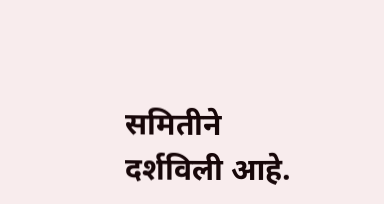समितीने दर्शविली आहे.